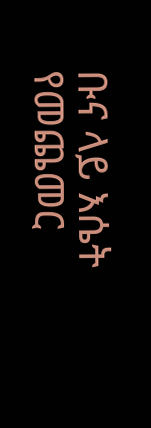ቡና ላይ እሴት የመጨመር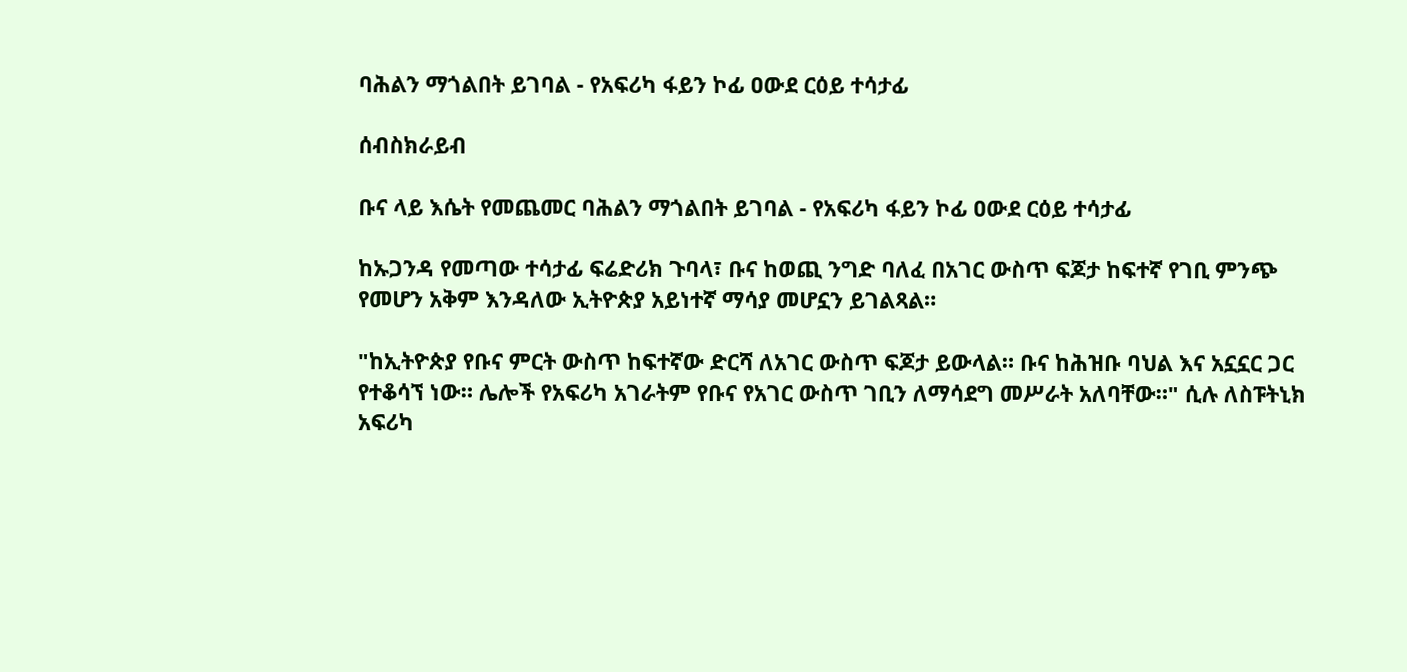ባሕልን ማጎልበት ይገባል - የአፍሪካ ፋይን ኮፊ ዐውደ ርዕይ ተሳታፊ

ሰብስክራይብ

ቡና ላይ እሴት የመጨመር ባሕልን ማጎልበት ይገባል - የአፍሪካ ፋይን ኮፊ ዐውደ ርዕይ ተሳታፊ

ከኡጋንዳ የመጣው ተሳታፊ ፍሬድሪክ ጉባላ፣ ቡና ከወጪ ንግድ ባለፈ በአገር ውስጥ ፍጆታ ከፍተኛ የገቢ ምንጭ የመሆን አቅም እንዳለው ኢትዮጵያ አይነተኛ ማሳያ መሆኗን ይገልጻል።

"ከኢትዮጵያ የቡና ምርት ውስጥ ከፍተኛው ድርሻ ለአገር ውስጥ ፍጆታ ይውላል። ቡና ከሕዝቡ ባህል እና አኗኗር ጋር የተቆሳኘ ነው። ሌሎች የአፍሪካ አገራትም የቡና የአገር ውስጥ ገቢን ለማሳደግ መሥራት አለባቸው።" ሲሉ ለስፑትኒክ አፍሪካ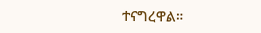ተናግረዋል።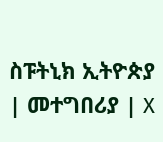ስፑትኒክ ኢትዮጵያ | መተግበሪያ | X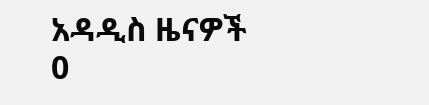አዳዲስ ዜናዎች
0